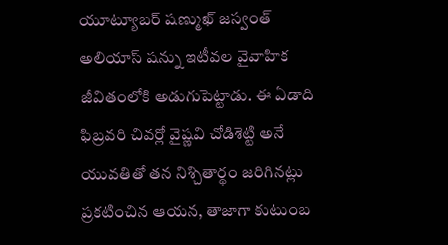యూట్యూబర్ షణ్ముఖ్ జస్వంత్ అలియాస్ షన్ను ఇటీవల వైవాహిక జీవితంలోకి అడుగుపెట్టాడు. ఈ ఏడాది ఫిబ్రవరి చివర్లో వైష్ణవి చోడిశెట్టి అనే యువతితో తన నిశ్చితార్థం జరిగినట్లు ప్రకటించిన ఆయన, తాజాగా కుటుంబ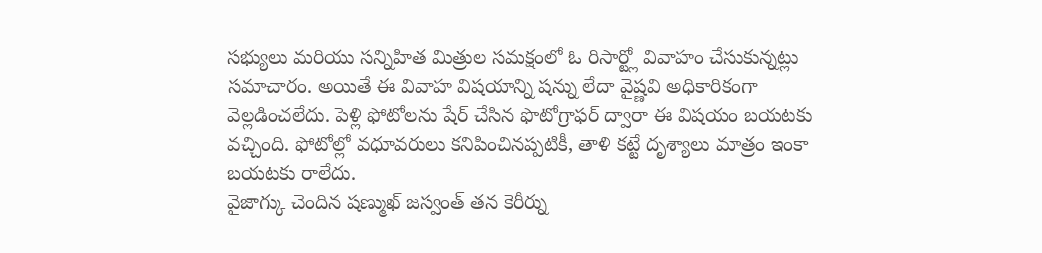సభ్యులు మరియు సన్నిహిత మిత్రుల సమక్షంలో ఓ రిసార్ట్లో వివాహం చేసుకున్నట్లు సమాచారం. అయితే ఈ వివాహ విషయాన్ని షన్ను లేదా వైష్ణవి అధికారికంగా వెల్లడించలేదు. పెళ్లి ఫోటోలను షేర్ చేసిన ఫొటోగ్రాఫర్ ద్వారా ఈ విషయం బయటకు వచ్చింది. ఫోటోల్లో వధూవరులు కనిపించినప్పటికీ, తాళి కట్టే దృశ్యాలు మాత్రం ఇంకా బయటకు రాలేదు.
వైజాగ్కు చెందిన షణ్ముఖ్ జస్వంత్ తన కెరీర్ను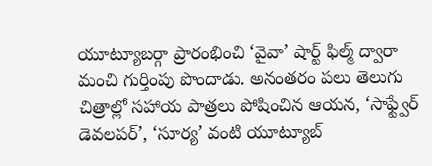యూట్యూబర్గా ప్రారంభించి ‘వైవా’ షార్ట్ ఫిల్మ్ ద్వారా మంచి గుర్తింపు పొందాడు. అనంతరం పలు తెలుగు చిత్రాల్లో సహాయ పాత్రలు పోషించిన ఆయన, ‘సాఫ్ట్వేర్ డెవలపర్’, ‘సూర్య’ వంటి యూట్యూబ్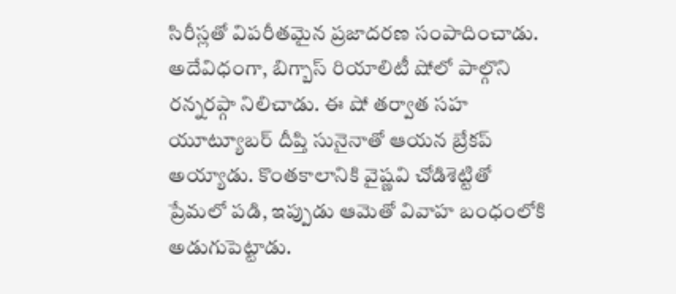సిరీస్లతో విపరీతమైన ప్రజాదరణ సంపాదించాడు. అదేవిధంగా, బిగ్బాస్ రియాలిటీ షోలో పాల్గొని రన్నరప్గా నిలిచాడు. ఈ షో తర్వాత సహ యూట్యూబర్ దీప్తి సునైనాతో ఆయన బ్రేకప్ అయ్యాడు. కొంతకాలానికి వైష్ణవి చోడిశెట్టితో ప్రేమలో పడి, ఇప్పుడు ఆమెతో వివాహ బంధంలోకి అడుగుపెట్టాడు.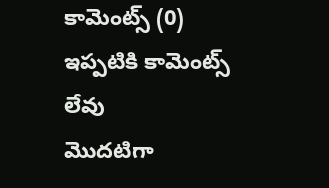కామెంట్స్ (0)
ఇప్పటికి కామెంట్స్ లేవు
మొదటిగా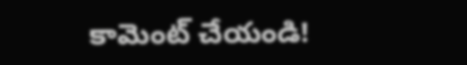కామెంట్ చేయండి!